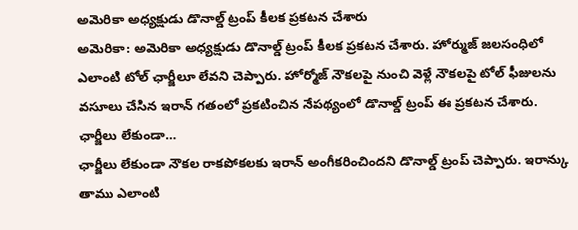అమెరికా అధ్యక్షుడు డొనాల్డ్ ట్రంప్ కీలక ప్రకటన చేశారు
అమెరికా: అమెరికా అధ్యక్షుడు డొనాల్డ్ ట్రంప్ కీలక ప్రకటన చేశారు. హోర్ముజ్ జలసంధిలో ఎలాంటి టోల్ ఛార్జీలూ లేవని చెప్పారు. హోర్మోజ్ నౌకలపై నుంచి వెళ్లే నౌకలపై టోల్ ఫీజులను వసూలు చేసిన ఇరాన్ గతంలో ప్రకటించిన నేపథ్యంలో డొనాల్డ్ ట్రంప్ ఈ ప్రకటన చేశారు.
ఛార్జీలు లేకుండా…
ఛార్జీలు లేకుండా నౌకల రాకపోకలకు ఇరాన్ అంగీకరించిందని డొనాల్డ్ ట్రంప్ చెప్పారు. ఇరాన్కు తాము ఎలాంటి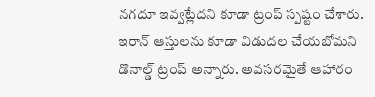నగదూ ఇవ్వట్లేదని కూడా ట్రంప్ స్పష్టం చేశారు. ఇరాన్ ఆస్తులను కూడా విడుదల చేయబోమని డొనాల్డ్ ట్రంప్ అన్నారు. అవసరమైతే ఆహారం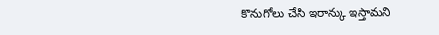కొనుగోలు చేసి ఇరాన్కు ఇస్తామని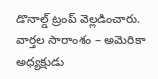డొనాల్డ్ ట్రంప్ వెల్లడించారు.
వార్తల సారాంశం – అమెరికా అధ్యక్షుడు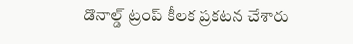డొనాల్డ్ ట్రంప్ కీలక ప్రకటన చేశారు